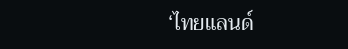‘ไทยแลนด์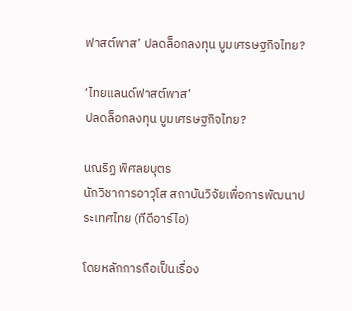ฟาสต์พาส’ ปลดล็อกลงทุน บูมเศรษฐกิจไทย?

‘ไทยแลนด์ฟาสต์พาส’
ปลดล็อกลงทุน บูมเศรษฐกิจไทย?

นณริฏ พิศลยบุตร
นักวิชาการอาวุโส สถาบันวิจัยเพื่อการพัฒนาประเทศไทย (ทีดีอาร์ไอ)

โดยหลักการถือเป็นเรื่อง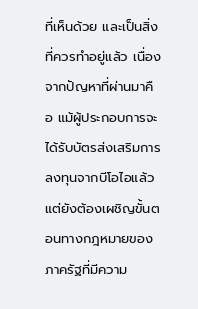ที่เห็นด้วย และเป็นสิ่งที่ควรทำอยู่แล้ว เนื่องจากปัญหาที่ผ่านมาคือ แม้ผู้ประกอบการจะได้รับบัตรส่งเสริมการลงทุนจากบีโอไอแล้ว แต่ยังต้องเผชิญขั้นตอนทางกฎหมายของภาครัฐที่มีความ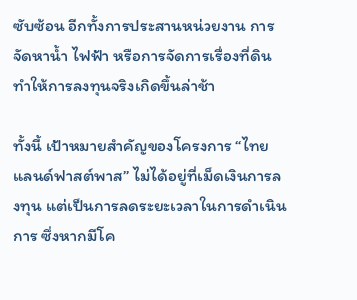ซับซ้อน อีกทั้งการประสานหน่วยงาน การจัดหาน้ำ ไฟฟ้า หรือการจัดการเรื่องที่ดิน ทำให้การลงทุนจริงเกิดขึ้นล่าช้า

ทั้งนี้ เป้าหมายสำคัญของโครงการ “ไทยแลนด์ฟาสต์พาส” ไม่ได้อยู่ที่เม็ดเงินการลงทุน แต่เป็นการลดระยะเวลาในการดำเนินการ ซึ่งหากมีโค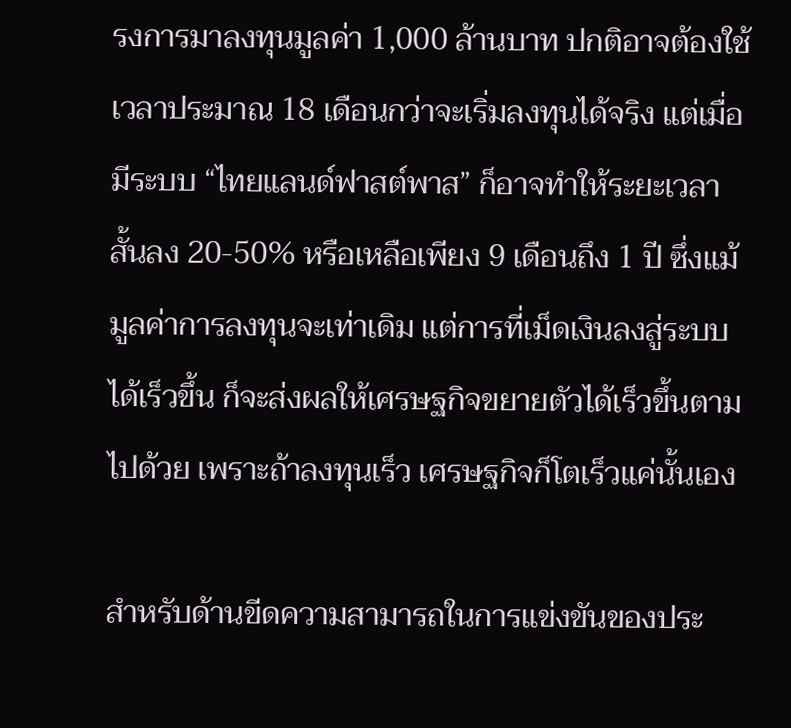รงการมาลงทุนมูลค่า 1,000 ล้านบาท ปกติอาจต้องใช้เวลาประมาณ 18 เดือนกว่าจะเริ่มลงทุนได้จริง แต่เมื่อมีระบบ “ไทยแลนด์ฟาสต์พาส” ก็อาจทำให้ระยะเวลาสั้นลง 20-50% หรือเหลือเพียง 9 เดือนถึง 1 ปี ซึ่งแม้มูลค่าการลงทุนจะเท่าเดิม แต่การที่เม็ดเงินลงสู่ระบบได้เร็วขึ้น ก็จะส่งผลให้เศรษฐกิจขยายตัวได้เร็วขึ้นตามไปด้วย เพราะถ้าลงทุนเร็ว เศรษฐกิจก็โตเร็วแค่นั้นเอง

สำหรับด้านขีดความสามารถในการแข่งขันของประ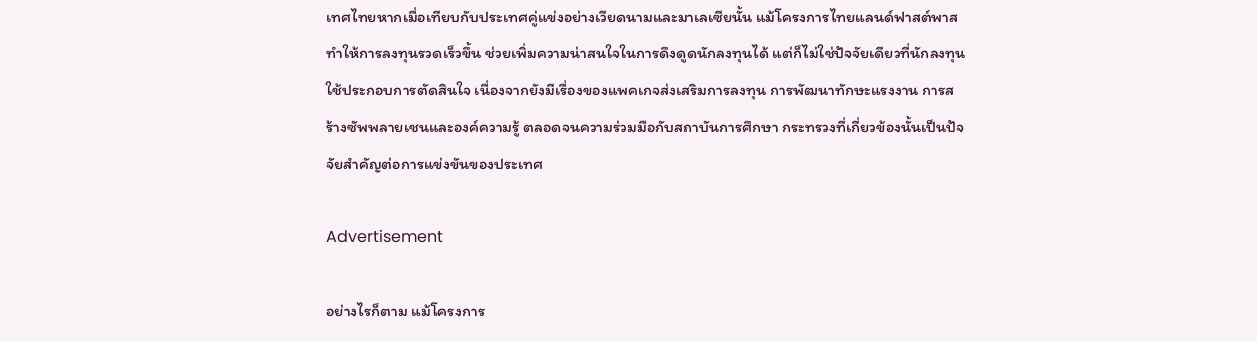เทศไทยหากเมื่อเทียบกับประเทศคู่แข่งอย่างเวียดนามและมาเลเซียนั้น แม้โครงการไทยแลนด์ฟาสต์พาสทำให้การลงทุนรวดเร็วขึ้น ช่วยเพิ่มความน่าสนใจในการดึงดูดนักลงทุนได้ แต่ก็ไม่ใช่ปัจจัยเดียวที่นักลงทุนใช้ประกอบการตัดสินใจ เนื่องจากยังมีเรื่องของแพคเกจส่งเสริมการลงทุน การพัฒนาทักษะแรงงาน การสร้างซัพพลายเชนและองค์ความรู้ ตลอดจนความร่วมมือกับสถาบันการศึกษา กระทรวงที่เกี่ยวข้องนั้นเป็นปัจจัยสำคัญต่อการแข่งขันของประเทศ

Advertisement

อย่างไรก็ตาม แม้โครงการ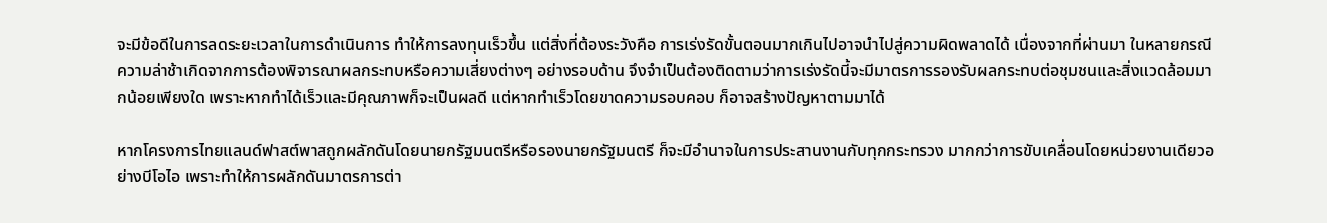จะมีข้อดีในการลดระยะเวลาในการดำเนินการ ทำให้การลงทุนเร็วขึ้น แต่สิ่งที่ต้องระวังคือ การเร่งรัดขั้นตอนมากเกินไปอาจนำไปสู่ความผิดพลาดได้ เนื่องจากที่ผ่านมา ในหลายกรณี ความล่าช้าเกิดจากการต้องพิจารณาผลกระทบหรือความเสี่ยงต่างๆ อย่างรอบด้าน จึงจำเป็นต้องติดตามว่าการเร่งรัดนี้จะมีมาตรการรองรับผลกระทบต่อชุมชนและสิ่งแวดล้อมมากน้อยเพียงใด เพราะหากทำได้เร็วและมีคุณภาพก็จะเป็นผลดี แต่หากทำเร็วโดยขาดความรอบคอบ ก็อาจสร้างปัญหาตามมาได้

หากโครงการไทยแลนด์ฟาสต์พาสถูกผลักดันโดยนายกรัฐมนตรีหรือรองนายกรัฐมนตรี ก็จะมีอำนาจในการประสานงานกับทุกกระทรวง มากกว่าการขับเคลื่อนโดยหน่วยงานเดียวอย่างบีโอไอ เพราะทำให้การผลักดันมาตรการต่า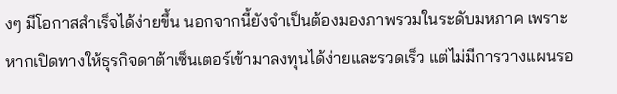งๆ มีโอกาสสำเร็จได้ง่ายขึ้น นอกจากนี้ยังจำเป็นต้องมองภาพรวมในระดับมหภาค เพราะหากเปิดทางให้ธุรกิจดาต้าเซ็นเตอร์เข้ามาลงทุนได้ง่ายและรวดเร็ว แต่ไม่มีการวางแผนรอ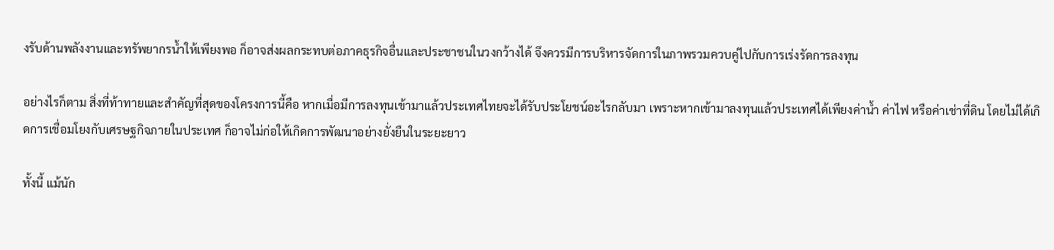งรับด้านพลังงานและทรัพยากรน้ำให้เพียงพอ ก็อาจส่งผลกระทบต่อภาคธุรกิจอื่นและประชาชนในวงกว้างได้ จึงควรมีการบริหารจัดการในภาพรวมควบคู่ไปกับการเร่งรัดการลงทุน

อย่างไรก็ตาม สิ่งที่ท้าทายและสำคัญที่สุดของโครงการนี้คือ หากเมื่อมีการลงทุนเข้ามาแล้วประเทศไทยจะได้รับประโยชน์อะไรกลับมา เพราะหากเข้ามาลงทุนแล้วประเทศได้เพียงค่าน้ำ ค่าไฟ หรือค่าเช่าที่ดิน โดยไม่ได้เกิดการเชื่อมโยงกับเศรษฐกิจภายในประเทศ ก็อาจไม่ก่อให้เกิดการพัฒนาอย่างยั่งยืนในระยะยาว

ทั้งนี้ แม้นัก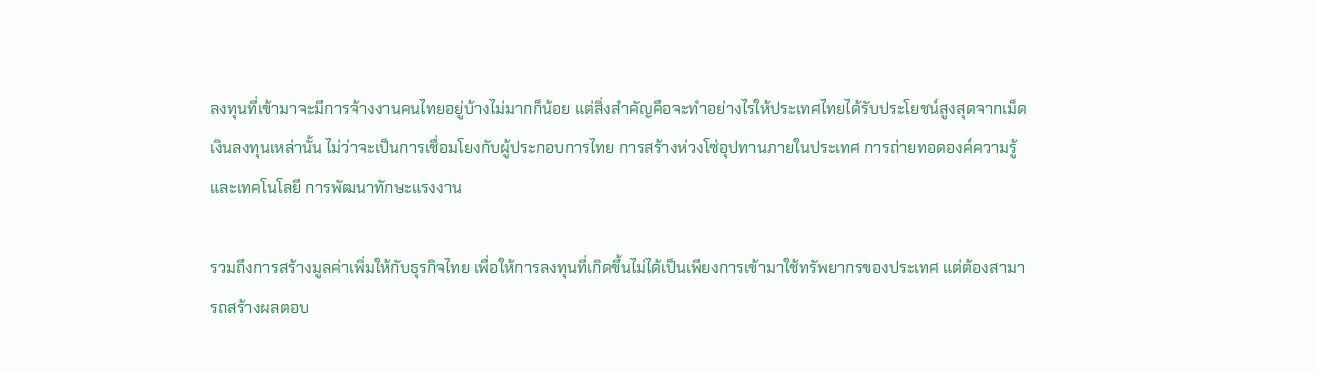ลงทุนที่เข้ามาจะมีการจ้างงานคนไทยอยู่บ้างไม่มากก็น้อย แต่สิ่งสำคัญคือจะทำอย่างไรให้ประเทศไทยได้รับประโยชน์สูงสุดจากเม็ดเงินลงทุนเหล่านั้น ไม่ว่าจะเป็นการเชื่อมโยงกับผู้ประกอบการไทย การสร้างห่วงโซ่อุปทานภายในประเทศ การถ่ายทอดองค์ความรู้และเทคโนโลยี การพัฒนาทักษะแรงงาน

รวมถึงการสร้างมูลค่าเพิ่มให้กับธุรกิจไทย เพื่อให้การลงทุนที่เกิดขึ้นไม่ได้เป็นเพียงการเข้ามาใช้ทรัพยากรของประเทศ แต่ต้องสามารถสร้างผลตอบ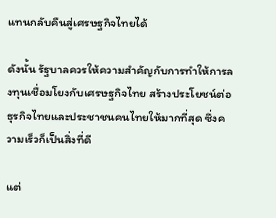แทนกลับคืนสู่เศรษฐกิจไทยได้

ดังนั้น รัฐบาลควรให้ความสำคัญกับการทำให้การลงทุนเชื่อมโยงกับเศรษฐกิจไทย สร้างประโยชน์ต่อธุรกิจไทยและประชาชนคนไทยให้มากที่สุด ซึ่งความเร็วก็เป็นสิ่งที่ดี

แต่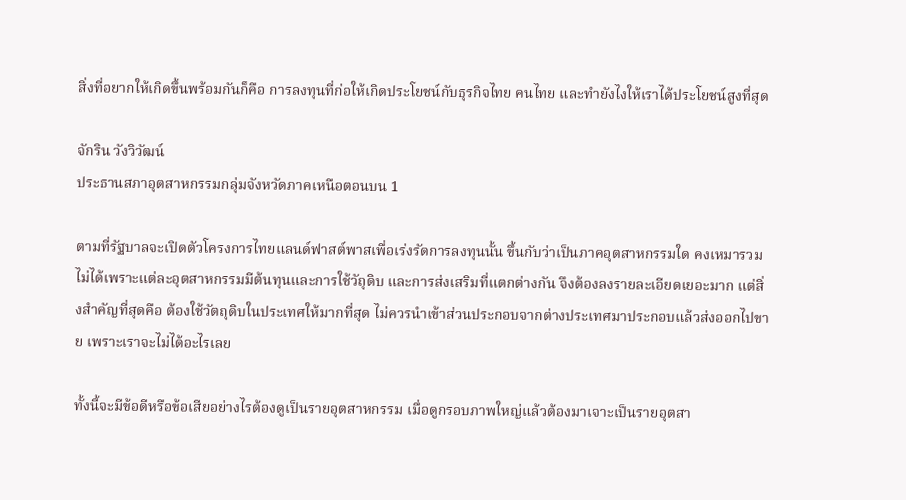สิ่งที่อยากให้เกิดขึ้นพร้อมกันก็คือ การลงทุนที่ก่อให้เกิดประโยชน์กับธุรกิจไทย คนไทย และทำยังไงให้เราได้ประโยชน์สูงที่สุด

จักริน วังวิวัฒน์
ประธานสภาอุตสาหกรรมกลุ่มจังหวัดภาคเหนือตอนบน 1

ตามที่รัฐบาลจะเปิดตัวโครงการไทยแลนด์ฟาสต์พาสเพื่อเร่งรัดการลงทุนนั้น ขึ้นกับว่าเป็นภาคอุตสาหกรรมใด คงเหมารวมไม่ได้เพราะแต่ละอุตสาหกรรมมีต้นทุนและการใช้วัถุดิบ และการส่งเสริมที่แตกต่างกัน จึงต้องลงรายละเอียดเยอะมาก แต่สิ่งสำคัญที่สุดคือ ต้องใช้วัตถุดิบในประเทศให้มากที่สุด ไม่ควรนำเข้าส่วนประกอบจากต่างประเทศมาประกอบแล้วส่งออกไปขาย เพราะเราจะไม่ได้อะไรเลย

ทั้งนี้จะมีข้อดีหรือข้อเสียอย่างไรต้องดูเป็นรายอุตสาหกรรม เมื่อดูกรอบภาพใหญ่แล้วต้องมาเจาะเป็นรายอุตสา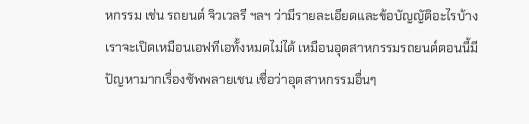หกรรม เช่น รถยนต์ จิวเวลรี ฯลฯ ว่ามีรายละเอียดและข้อบัญญัติอะไรบ้าง เราจะเปิดเหมือนเอฟทีเอทั้งหมดไม่ได้ เหมือนอุตสาหกรรมรถยนต์ตอนนี้มีปัญหามากเรื่องซัพพลายเชน เชื่อว่าอุตสาหกรรมอื่นๆ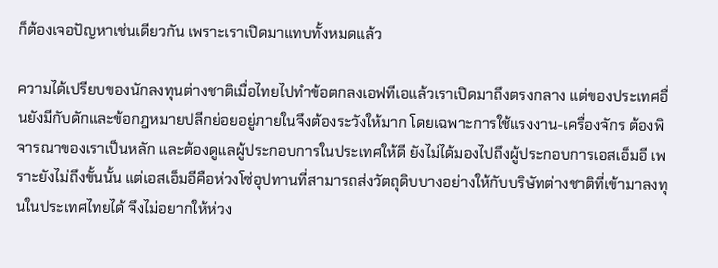ก็ต้องเจอปัญหาเช่นเดียวกัน เพราะเราเปิดมาแทบทั้งหมดแล้ว

ความได้เปรียบของนักลงทุนต่างชาติเมื่อไทยไปทำข้อตกลงเอฟทีเอแล้วเราเปิดมาถึงตรงกลาง แต่ของประเทศอื่นยังมีกับดักและข้อกฎหมายปลีกย่อยอยู่ภายในจึงต้องระวังให้มาก โดยเฉพาะการใช้แรงงาน-เครื่องจักร ต้องพิจารณาของเราเป็นหลัก และต้องดูแลผู้ประกอบการในประเทศให้ดี ยังไม่ได้มองไปถึงผู้ประกอบการเอสเอ็มอี เพราะยังไม่ถึงขั้นนั้น แต่เอสเอ็มอีคือห่วงโซ่อุปทานที่สามารถส่งวัตถุดิบบางอย่างให้กับบริษัทต่างชาติที่เข้ามาลงทุนในประเทศไทยได้ จึงไม่อยากให้ห่วง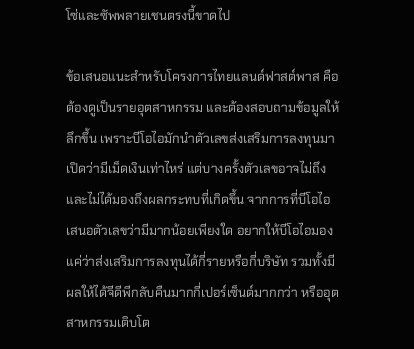โซ่และซัพพลายเชนตรงนี้ขาดไป

ข้อเสนอแนะสำหรับโครงการไทยแลนด์ฟาสต์พาส คือต้องดูเป็นรายอุตสาหกรรม และต้องสอบถามข้อมูลให้ลึกขึ้น เพราะบีโอไอมักนำตัวเลขส่งเสริมการลงทุนมาเปิดว่ามีเม็ดเงินเท่าไหร่ แต่บางครั้งตัวเลขอาจไม่ถึง และไม่ได้มองถึงผลกระทบที่เกิดขึ้น จากการที่บีโอไอเสนอตัวเลขว่ามีมากน้อยเพียงใด อยากให้บีโอไอมองแค่ว่าส่งเสริมการลงทุนได้กี่รายหรือกี่บริษัท รวมทั้งมีผลให้ได้จีดีพีกลับคืนมากกี่เปอร์เซ็นต์มากกว่า หรืออุตสาหกรรมเติบโต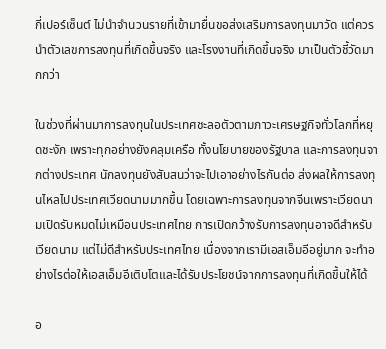กี่เปอร์เซ็นต์ ไม่นำจำนวนรายที่เข้ามายื่นขอส่งเสริมการลงทุนมาวัด แต่ควรนำตัวเลขการลงทุนที่เกิดขึ้นจริง และโรงงานที่เกิดขึ้นจริง มาเป็นตัวชี้วัดมากกว่า

ในช่วงที่ผ่านมาการลงทุนในประเทศชะลอตัวตามภาวะเศรษฐกิจทั่วโลกที่หยุดชะงัก เพราะทุกอย่างยังคลุมเครือ ทั้งนโยบายของรัฐบาล และการลงทุนจากต่างประเทศ นักลงทุนยังสับสนว่าจะไปเอาอย่างไรกันต่อ ส่งผลให้การลงทุนไหลไปประเทศเวียดนามมากขึ้น โดยเฉพาะการลงทุนจากจีนเพราะเวียดนามเปิดรับหมดไม่เหมือนประเทศไทย การเปิดกว้างรับการลงทุนอาจดีสำหรับเวียดนาม แต่ไม่ดีสำหรับประเทศไทย เนื่องจากเรามีเอสเอ็มอีอยู่มาก จะทำอย่างไรต่อให้เอสเอ็มอีเติบโตและได้รับประโยชน์จากการลงทุนที่เกิดขึ้นให้ได้

อ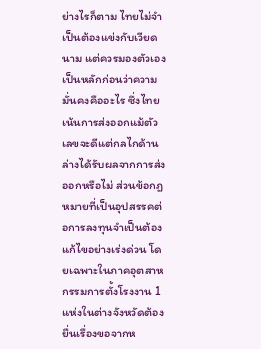ย่างไรก็ตาม ไทยไม่จำเป็นต้องแข่งกับเวียดนาม แต่ควรมองตัวเองเป็นหลักก่อนว่าความมั่นคงคืออะไร ซึ่งไทยเน้นการส่งออกแม้ตัวเลขจะดีแต่กลไกด้านล่างได้รับผลจากการส่งออกหรือไม่ ส่วนข้อกฎหมายที่เป็นอุปสรรคต่อการลงทุนจำเป็นต้องแก้ไขอย่างเร่งด่วน โดยเฉพาะในภาคอุตสาหกรรมการตั้งโรงงาน 1 แห่งในต่างจังหวัดต้องยื่นเรื่องขอจากห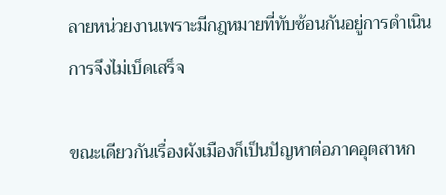ลายหน่วยงานเพราะมีกฎหมายที่ทับซ้อนกันอยู่การดำเนินการจึงไม่เบ็ดเสร็จ

ขณะเดียวกันเรื่องผังเมืองก็เป็นปัญหาต่อภาคอุตสาหก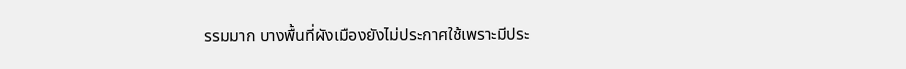รรมมาก บางพื้นที่ผังเมืองยังไม่ประกาศใช้เพราะมีประ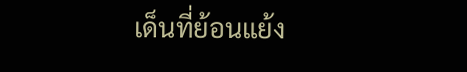เด็นที่ย้อนแย้ง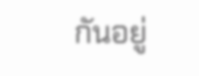กันอยู่